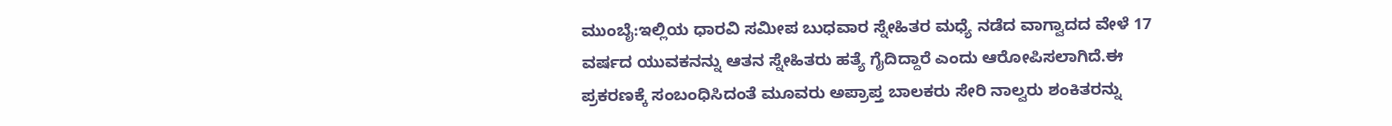ಮುಂಬೈ:ಇಲ್ಲಿಯ ಧಾರವಿ ಸಮೀಪ ಬುಧವಾರ ಸ್ನೇಹಿತರ ಮಧ್ಯೆ ನಡೆದ ವಾಗ್ವಾದದ ವೇಳೆ 17 ವರ್ಷದ ಯುವಕನನ್ನು ಆತನ ಸ್ನೇಹಿತರು ಹತ್ಯೆ ಗೈದಿದ್ದಾರೆ ಎಂದು ಆರೋಪಿಸಲಾಗಿದೆ.ಈ ಪ್ರಕರಣಕ್ಕೆ ಸಂಬಂಧಿಸಿದಂತೆ ಮೂವರು ಅಪ್ರಾಪ್ತ ಬಾಲಕರು ಸೇರಿ ನಾಲ್ವರು ಶಂಕಿತರನ್ನು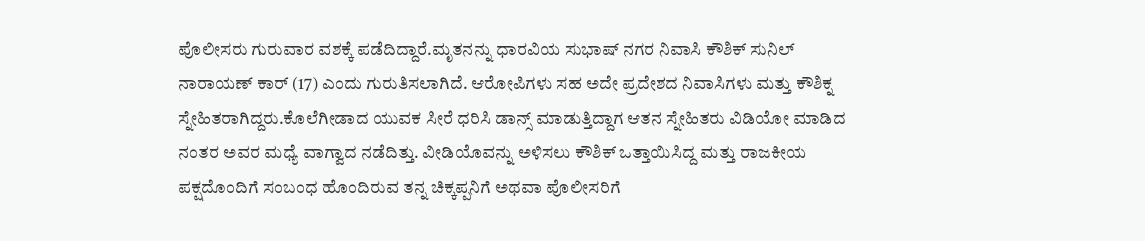ಪೊಲೀಸರು ಗುರುವಾರ ವಶಕ್ಕೆ ಪಡೆದಿದ್ದಾರೆ.ಮೃತನನ್ನು ಧಾರವಿಯ ಸುಭಾಷ್ ನಗರ ನಿವಾಸಿ ಕೌಶಿಕ್ ಸುನಿಲ್ ನಾರಾಯಣ್ ಕಾರ್ (17) ಎಂದು ಗುರುತಿಸಲಾಗಿದೆ. ಆರೋಪಿಗಳು ಸಹ ಅದೇ ಪ್ರದೇಶದ ನಿವಾಸಿಗಳು ಮತ್ತು ಕೌಶಿಕ್ನ ಸ್ನೇಹಿತರಾಗಿದ್ದರು.ಕೊಲೆಗೀಡಾದ ಯುವಕ ಸೀರೆ ಧರಿಸಿ ಡಾನ್ಸ್ ಮಾಡುತ್ತಿದ್ದಾಗ ಆತನ ಸ್ನೇಹಿತರು ವಿಡಿಯೋ ಮಾಡಿದ ನಂತರ ಅವರ ಮಧ್ಯೆ ವಾಗ್ವಾದ ನಡೆದಿತ್ತು. ವೀಡಿಯೊವನ್ನು ಅಳಿಸಲು ಕೌಶಿಕ್ ಒತ್ತಾಯಿಸಿದ್ದ ಮತ್ತು ರಾಜಕೀಯ ಪಕ್ಷದೊಂದಿಗೆ ಸಂಬಂಧ ಹೊಂದಿರುವ ತನ್ನ ಚಿಕ್ಕಪ್ಪನಿಗೆ ಅಥವಾ ಪೊಲೀಸರಿಗೆ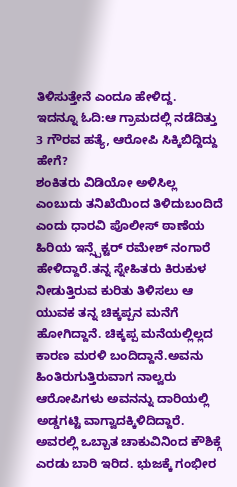ತಿಳಿಸುತ್ತೇನೆ ಎಂದೂ ಹೇಳಿದ್ದ.
ಇದನ್ನೂ ಓದಿ:ಆ ಗ್ರಾಮದಲ್ಲಿ ನಡೆದಿತ್ತು 3 ಗೌರವ ಹತ್ಯೆ, ಆರೋಪಿ ಸಿಕ್ಕಿಬಿದ್ದಿದ್ದು ಹೇಗೆ?
ಶಂಕಿತರು ವಿಡಿಯೋ ಅಳಿಸಿಲ್ಲ ಎಂಬುದು ತನಿಖೆಯಿಂದ ತಿಳಿದುಬಂದಿದೆ ಎಂದು ಧಾರವಿ ಪೊಲೀಸ್ ಠಾಣೆಯ ಹಿರಿಯ ಇನ್ಸ್ಪೆಕ್ಟರ್ ರಮೇಶ್ ನಂಗಾರೆ ಹೇಳಿದ್ದಾರೆ.ತನ್ನ ಸ್ನೇಹಿತರು ಕಿರುಕುಳ ನೀಡುತ್ತಿರುವ ಕುರಿತು ತಿಳಿಸಲು ಆ ಯುವಕ ತನ್ನ ಚಿಕ್ಕಪ್ಪನ ಮನೆಗೆ ಹೋಗಿದ್ದಾನೆ. ಚಿಕ್ಕಪ್ಪ ಮನೆಯಲ್ಲಿಲ್ಲದ ಕಾರಣ ಮರಳಿ ಬಂದಿದ್ದಾನೆ.ಅವನು ಹಿಂತಿರುಗುತ್ತಿರುವಾಗ ನಾಲ್ವರು ಆರೋಪಿಗಳು ಅವನನ್ನು ದಾರಿಯಲ್ಲಿ ಅಡ್ಡಗಟ್ಟಿ ವಾಗ್ವಾದಕ್ಕಿಳಿದಿದ್ದಾರೆ. ಅವರಲ್ಲಿ ಒಬ್ಬಾತ ಚಾಕುವಿನಿಂದ ಕೌಶಿಕ್ಗೆ ಎರಡು ಬಾರಿ ಇರಿದ. ಭುಜಕ್ಕೆ ಗಂಭೀರ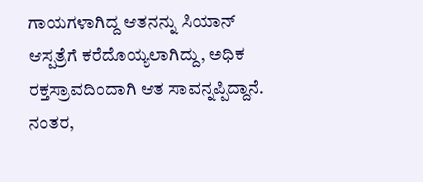ಗಾಯಗಳಾಗಿದ್ದ ಆತನನ್ನು ಸಿಯಾನ್ ಆಸ್ಪತ್ರೆಗೆ ಕರೆದೊಯ್ಯಲಾಗಿದ್ದು, ಅಧಿಕ ರಕ್ತಸ್ರಾವದಿಂದಾಗಿ ಆತ ಸಾವನ್ನಪ್ಪಿದ್ದಾನೆ. ನಂತರ,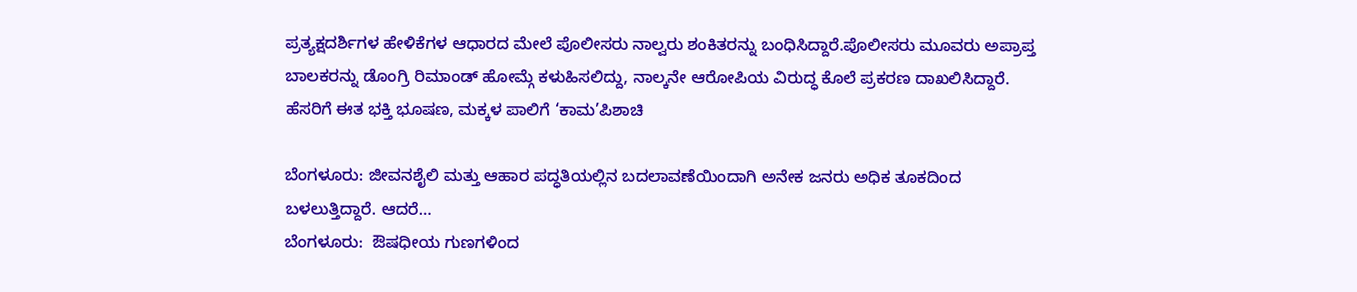ಪ್ರತ್ಯಕ್ಷದರ್ಶಿಗಳ ಹೇಳಿಕೆಗಳ ಆಧಾರದ ಮೇಲೆ ಪೊಲೀಸರು ನಾಲ್ವರು ಶಂಕಿತರನ್ನು ಬಂಧಿಸಿದ್ದಾರೆ.ಪೊಲೀಸರು ಮೂವರು ಅಪ್ರಾಪ್ತ ಬಾಲಕರನ್ನು ಡೊಂಗ್ರಿ ರಿಮಾಂಡ್ ಹೋಮ್ಗೆ ಕಳುಹಿಸಲಿದ್ದು, ನಾಲ್ಕನೇ ಆರೋಪಿಯ ವಿರುದ್ಧ ಕೊಲೆ ಪ್ರಕರಣ ದಾಖಲಿಸಿದ್ದಾರೆ.
ಹೆಸರಿಗೆ ಈತ ಭಕ್ತಿ ಭೂಷಣ, ಮಕ್ಕಳ ಪಾಲಿಗೆ ‘ಕಾಮ’ಪಿಶಾಚಿ

ಬೆಂಗಳೂರು: ಜೀವನಶೈಲಿ ಮತ್ತು ಆಹಾರ ಪದ್ಧತಿಯಲ್ಲಿನ ಬದಲಾವಣೆಯಿಂದಾಗಿ ಅನೇಕ ಜನರು ಅಧಿಕ ತೂಕದಿಂದ ಬಳಲುತ್ತಿದ್ದಾರೆ. ಆದರೆ…
ಬೆಂಗಳೂರು:  ಔಷಧೀಯ ಗುಣಗಳಿಂದ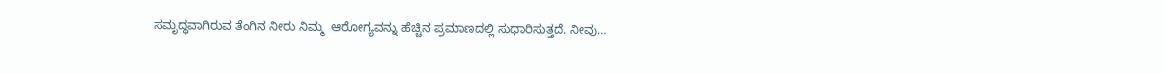ಸಮೃದ್ಧವಾಗಿರುವ ತೆಂಗಿನ ನೀರು ನಿಮ್ಮ  ಆರೋಗ್ಯವನ್ನು ಹೆಚ್ಚಿನ ಪ್ರಮಾಣದಲ್ಲಿ ಸುಧಾರಿಸುತ್ತದೆ. ನೀವು…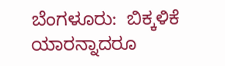ಬೆಂಗಳೂರು:  ಬಿಕ್ಕಳಿಕೆ ಯಾರನ್ನಾದರೂ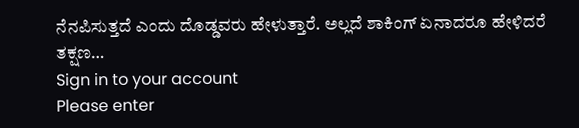ನೆನಪಿಸುತ್ತದೆ ಎಂದು ದೊಡ್ಡವರು ಹೇಳುತ್ತಾರೆ. ಅಲ್ಲದೆ ಶಾಕಿಂಗ್ ಏನಾದರೂ ಹೇಳಿದರೆ ತಕ್ಷಣ…
Sign in to your account
Please enter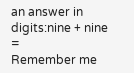an answer in digits:nine + nine =
Remember me